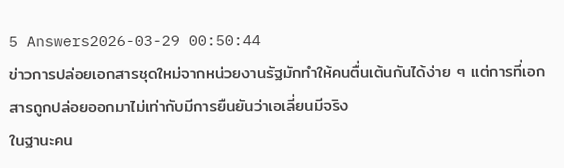5 Answers2026-03-29 00:50:44
ข่าวการปล่อยเอกสารชุดใหม่จากหน่วยงานรัฐมักทำให้คนตื่นเต้นกันได้ง่าย ๆ แต่การที่เอกสารถูกปล่อยออกมาไม่เท่ากับมีการยืนยันว่าเอเลี่ยนมีจริง
ในฐานะคน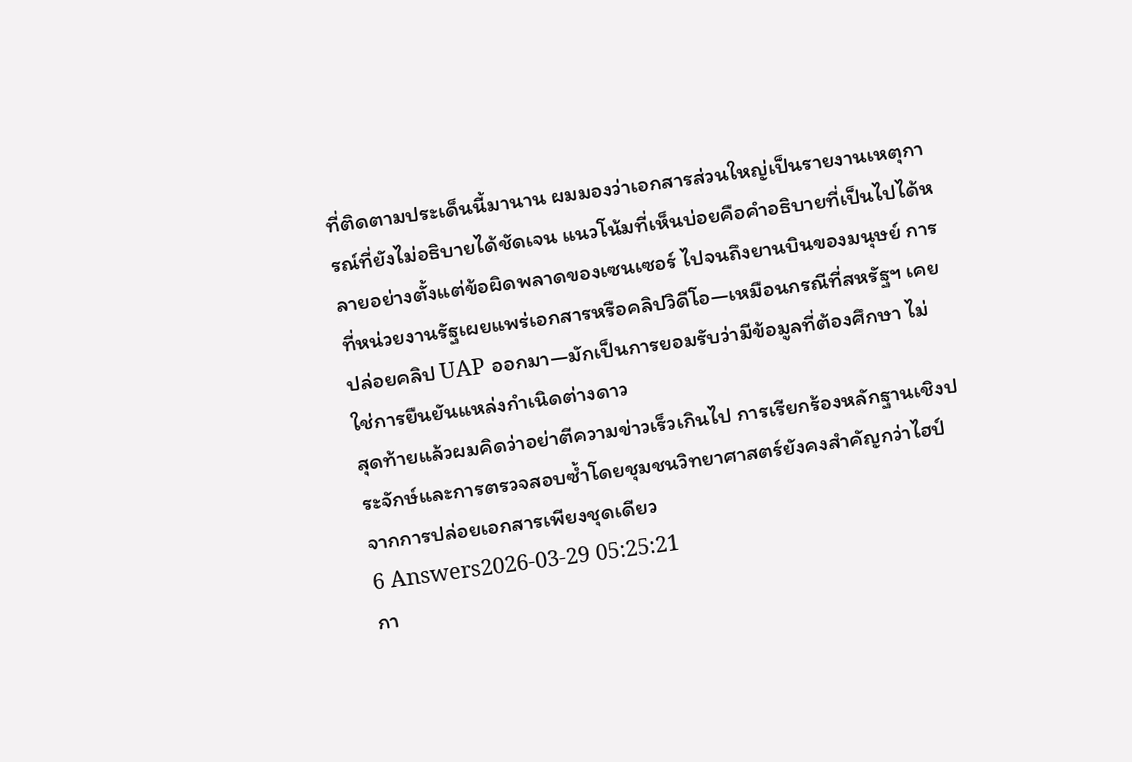ที่ติดตามประเด็นนี้มานาน ผมมองว่าเอกสารส่วนใหญ่เป็นรายงานเหตุการณ์ที่ยังไม่อธิบายได้ชัดเจน แนวโน้มที่เห็นบ่อยคือคำอธิบายที่เป็นไปได้หลายอย่างตั้งแต่ข้อผิดพลาดของเซนเซอร์ ไปจนถึงยานบินของมนุษย์ การที่หน่วยงานรัฐเผยแพร่เอกสารหรือคลิปวิดีโอ—เหมือนกรณีที่สหรัฐฯ เคยปล่อยคลิป UAP ออกมา—มักเป็นการยอมรับว่ามีข้อมูลที่ต้องศึกษา ไม่ใช่การยืนยันแหล่งกำเนิดต่างดาว
สุดท้ายแล้วผมคิดว่าอย่าตีความข่าวเร็วเกินไป การเรียกร้องหลักฐานเชิงประจักษ์และการตรวจสอบซ้ำโดยชุมชนวิทยาศาสตร์ยังคงสำคัญกว่าไฮป์จากการปล่อยเอกสารเพียงชุดเดียว
6 Answers2026-03-29 05:25:21
กา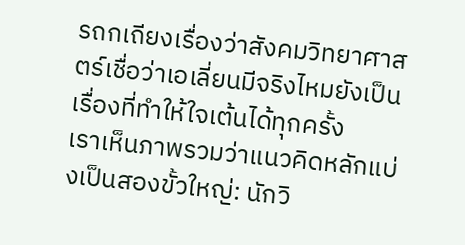รถกเถียงเรื่องว่าสังคมวิทยาศาสตร์เชื่อว่าเอเลี่ยนมีจริงไหมยังเป็นเรื่องที่ทำให้ใจเต้นได้ทุกครั้ง
เราเห็นภาพรวมว่าแนวคิดหลักแบ่งเป็นสองขั้วใหญ่: นักวิ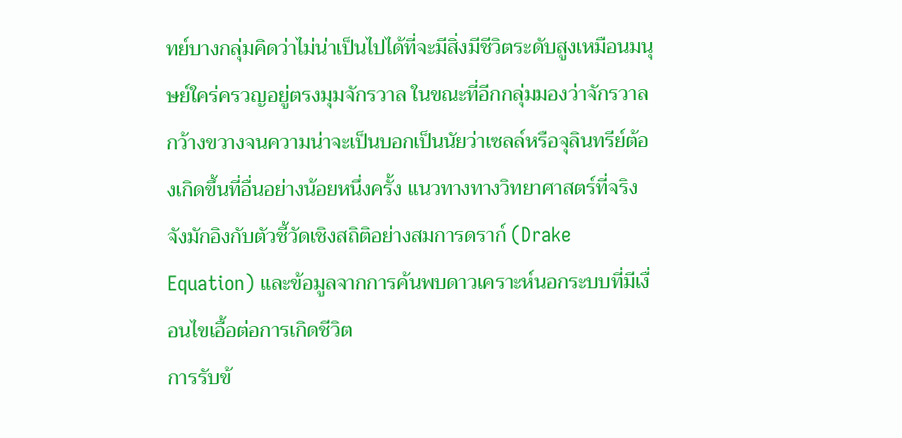ทย์บางกลุ่มคิดว่าไม่น่าเป็นไปได้ที่จะมีสิ่งมีชีวิตระดับสูงเหมือนมนุษย์ใคร่ครวญอยู่ตรงมุมจักรวาล ในขณะที่อีกกลุ่มมองว่าจักรวาลกว้างขวางจนความน่าจะเป็นบอกเป็นนัยว่าเซลล์หรือจุลินทรีย์ต้องเกิดขึ้นที่อื่นอย่างน้อยหนึ่งครั้ง แนวทางทางวิทยาศาสตร์ที่จริงจังมักอิงกับตัวชี้วัดเชิงสถิติอย่างสมการดราก์ (Drake Equation) และข้อมูลจากการค้นพบดาวเคราะห์นอกระบบที่มีเงื่อนไขเอื้อต่อการเกิดชีวิต
การรับข้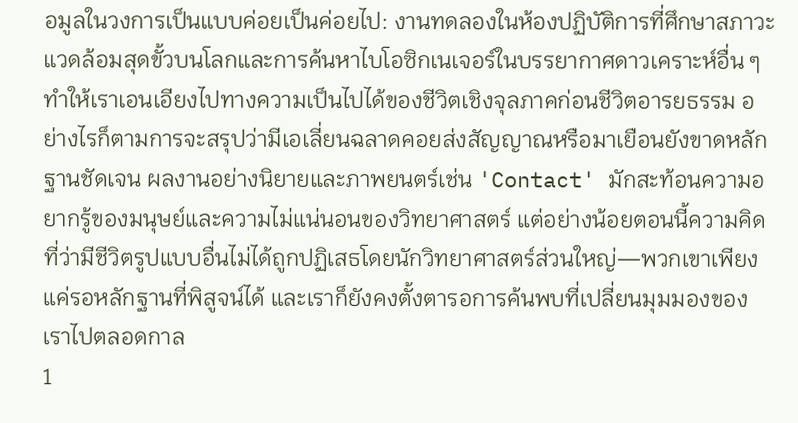อมูลในวงการเป็นแบบค่อยเป็นค่อยไป: งานทดลองในห้องปฏิบัติการที่ศึกษาสภาวะแวดล้อมสุดขั้วบนโลกและการค้นหาไบโอซิกเนเจอร์ในบรรยากาศดาวเคราะห์อื่น ๆ ทำให้เราเอนเอียงไปทางความเป็นไปได้ของชีวิตเชิงจุลภาคก่อนชีวิตอารยธรรม อย่างไรก็ตามการจะสรุปว่ามีเอเลี่ยนฉลาดคอยส่งสัญญาณหรือมาเยือนยังขาดหลักฐานชัดเจน ผลงานอย่างนิยายและภาพยนตร์เช่น 'Contact' มักสะท้อนความอยากรู้ของมนุษย์และความไม่แน่นอนของวิทยาศาสตร์ แต่อย่างน้อยตอนนี้ความคิดที่ว่ามีชีวิตรูปแบบอื่นไม่ได้ถูกปฏิเสธโดยนักวิทยาศาสตร์ส่วนใหญ่—พวกเขาเพียงแค่รอหลักฐานที่พิสูจน์ได้ และเราก็ยังคงตั้งตารอการค้นพบที่เปลี่ยนมุมมองของเราไปตลอดกาล
1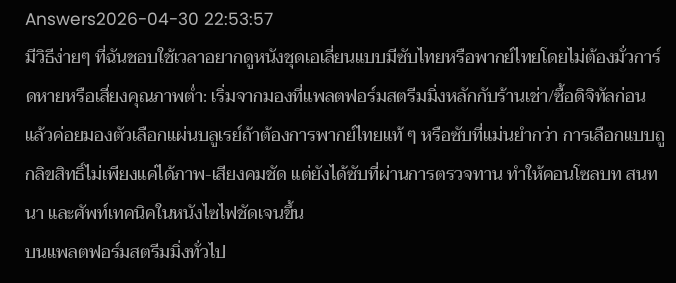Answers2026-04-30 22:53:57
มีวิธีง่ายๆ ที่ฉันชอบใช้เวลาอยากดูหนังชุดเอเลี่ยนแบบมีซับไทยหรือพากย์ไทยโดยไม่ต้องมั่วการ์ดหายหรือเสี่ยงคุณภาพต่ำ: เริ่มจากมองที่แพลตฟอร์มสตรีมมิ่งหลักกับร้านเช่า/ซื้อดิจิทัลก่อน แล้วค่อยมองตัวเลือกแผ่นบลูเรย์ถ้าต้องการพากย์ไทยแท้ ๆ หรือซับที่แม่นยำกว่า การเลือกแบบถูกลิขสิทธิ์ไม่เพียงแค่ได้ภาพ-เสียงคมชัด แต่ยังได้ซับที่ผ่านการตรวจทาน ทำให้คอนโซลบท สนทนา และศัพท์เทคนิคในหนังไซไฟชัดเจนขึ้น
บนแพลตฟอร์มสตรีมมิ่งทั่วไป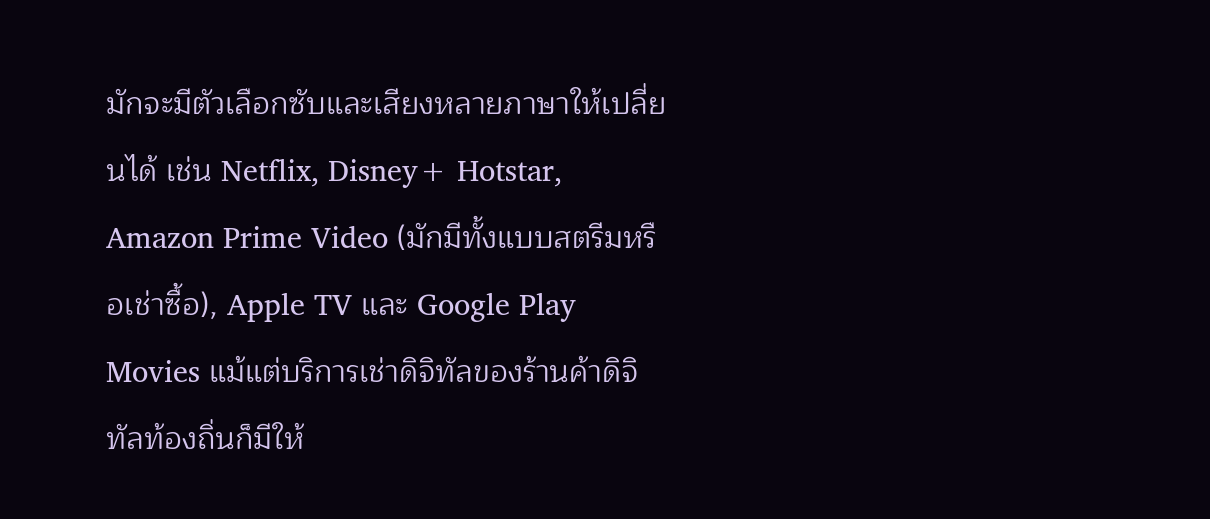มักจะมีตัวเลือกซับและเสียงหลายภาษาให้เปลี่ยนได้ เช่น Netflix, Disney+ Hotstar, Amazon Prime Video (มักมีทั้งแบบสตรีมหรือเช่าซื้อ), Apple TV และ Google Play Movies แม้แต่บริการเช่าดิจิทัลของร้านค้าดิจิทัลท้องถิ่นก็มีให้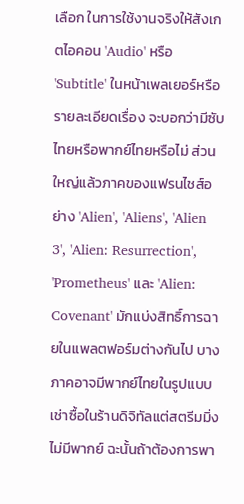เลือก ในการใช้งานจริงให้สังเกตไอคอน 'Audio' หรือ 'Subtitle' ในหน้าเพลเยอร์หรือรายละเอียดเรื่อง จะบอกว่ามีซับไทยหรือพากย์ไทยหรือไม่ ส่วนใหญ่แล้วภาคของแฟรนไชส์อย่าง 'Alien', 'Aliens', 'Alien 3', 'Alien: Resurrection', 'Prometheus' และ 'Alien: Covenant' มักแบ่งสิทธิ์การฉายในแพลตฟอร์มต่างกันไป บางภาคอาจมีพากย์ไทยในรูปแบบเช่าซื้อในร้านดิจิทัลแต่สตรีมมิ่งไม่มีพากย์ ฉะนั้นถ้าต้องการพา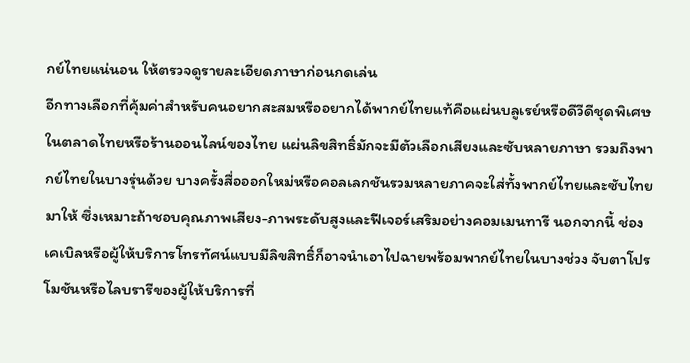กย์ไทยแน่นอน ให้ตรวจดูรายละเอียดภาษาก่อนกดเล่น
อีกทางเลือกที่คุ้มค่าสำหรับคนอยากสะสมหรืออยากได้พากย์ไทยแท้คือแผ่นบลูเรย์หรือดีวีดีชุดพิเศษในตลาดไทยหรือร้านออนไลน์ของไทย แผ่นลิขสิทธิ์มักจะมีตัวเลือกเสียงและซับหลายภาษา รวมถึงพากย์ไทยในบางรุ่นด้วย บางครั้งสื่อออกใหม่หรือคอลเลกชันรวมหลายภาคจะใส่ทั้งพากย์ไทยและซับไทยมาให้ ซึ่งเหมาะถ้าชอบคุณภาพเสียง-ภาพระดับสูงและฟีเจอร์เสริมอย่างคอมเมนทารี นอกจากนี้ ช่องเคเบิลหรือผู้ให้บริการโทรทัศน์แบบมีลิขสิทธิ์ก็อาจนำเอาไปฉายพร้อมพากย์ไทยในบางช่วง จับตาโปรโมชันหรือไลบรารีของผู้ให้บริการที่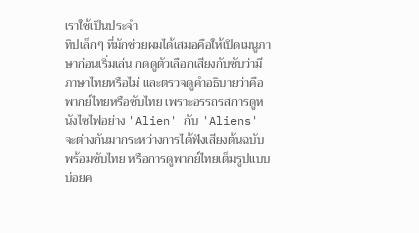เราใช้เป็นประจำ
ทิปเล็กๆ ที่มักช่วยผมได้เสมอคือให้เปิดเมนูภาษาก่อนเริ่มเล่น กดดูตัวเลือกเสียงกับซับว่ามีภาษาไทยหรือไม่ และตรวจดูคำอธิบายว่าคือพากย์ไทยหรือซับไทย เพราะอรรถรสการดูหนังไซไฟอย่าง 'Alien' กับ 'Aliens' จะต่างกันมากระหว่างการได้ฟังเสียงต้นฉบับพร้อมซับไทย หรือการดูพากย์ไทยเต็มรูปแบบ บ่อยค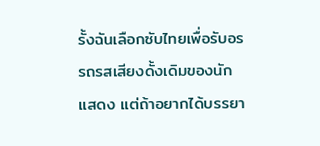รั้งฉันเลือกซับไทยเพื่อรับอรรถรสเสียงดั้งเดิมของนักแสดง แต่ถ้าอยากได้บรรยา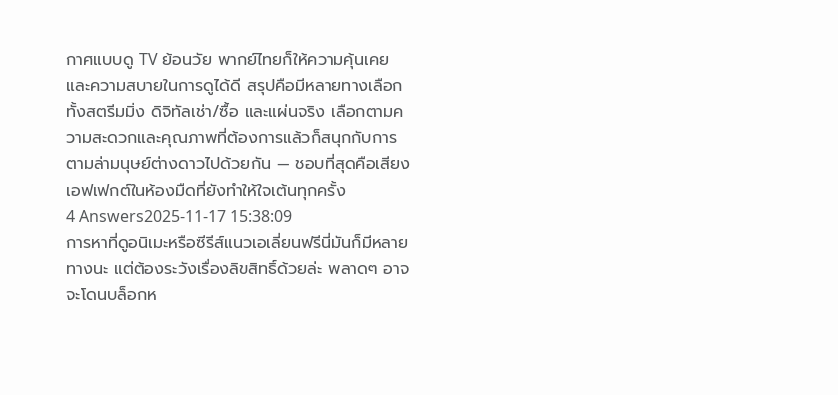กาศแบบดู TV ย้อนวัย พากย์ไทยก็ให้ความคุ้นเคยและความสบายในการดูได้ดี สรุปคือมีหลายทางเลือกทั้งสตรีมมิ่ง ดิจิทัลเช่า/ซื้อ และแผ่นจริง เลือกตามความสะดวกและคุณภาพที่ต้องการแล้วก็สนุกกับการตามล่ามนุษย์ต่างดาวไปด้วยกัน — ชอบที่สุดคือเสียงเอฟเฟกต์ในห้องมืดที่ยังทำให้ใจเต้นทุกครั้ง
4 Answers2025-11-17 15:38:09
การหาที่ดูอนิเมะหรือซีรีส์แนวเอเลี่ยนฟรีนี่มันก็มีหลายทางนะ แต่ต้องระวังเรื่องลิขสิทธิ์ด้วยล่ะ พลาดๆ อาจจะโดนบล็อกห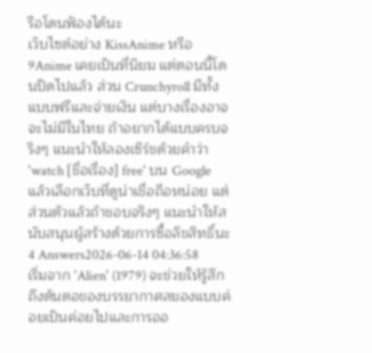รือโดนฟ้องได้นะ
เว็บไซต์อย่าง KissAnime หรือ 9Anime เคยเป็นที่นิยม แต่ตอนนี้โดนปิดไปแล้ว ส่วน Crunchyroll มีทั้งแบบฟรีและจ่ายเงิน แต่บางเรื่องอาจจะไม่มีในไทย ถ้าอยากได้แบบครบจริงๆ แนะนำให้ลองเซิร์ชด้วยคำว่า 'watch [ชื่อเรื่อง] free' บน Google แล้วเลือกเว็บที่ดูน่าเชื่อถือหน่อย แต่ส่วนตัวแล้วถ้าชอบจริงๆ แนะนำให้สนับสนุนผู้สร้างด้วยการซื้อลิขสิทธิ์นะ
4 Answers2026-06-14 04:36:58
เริ่มจาก 'Alien' (1979) จะช่วยให้รู้สึกถึงต้นตอของบรรยากาศสยองแบบค่อยเป็นค่อยไปและการออ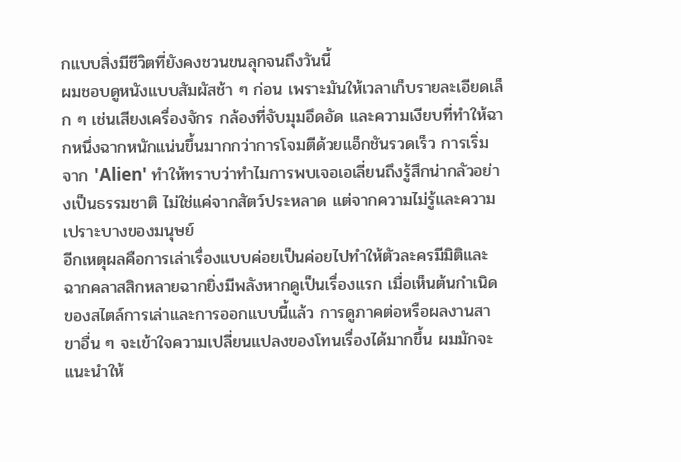กแบบสิ่งมีชีวิตที่ยังคงชวนขนลุกจนถึงวันนี้
ผมชอบดูหนังแบบสัมผัสช้า ๆ ก่อน เพราะมันให้เวลาเก็บรายละเอียดเล็ก ๆ เช่นเสียงเครื่องจักร กล้องที่จับมุมอึดอัด และความเงียบที่ทำให้ฉากหนึ่งฉากหนักแน่นขึ้นมากกว่าการโจมตีด้วยแอ็กชันรวดเร็ว การเริ่มจาก 'Alien' ทำให้ทราบว่าทำไมการพบเจอเอเลี่ยนถึงรู้สึกน่ากลัวอย่างเป็นธรรมชาติ ไม่ใช่แค่จากสัตว์ประหลาด แต่จากความไม่รู้และความเปราะบางของมนุษย์
อีกเหตุผลคือการเล่าเรื่องแบบค่อยเป็นค่อยไปทำให้ตัวละครมีมิติและฉากคลาสสิกหลายฉากยิ่งมีพลังหากดูเป็นเรื่องแรก เมื่อเห็นต้นกำเนิดของสไตล์การเล่าและการออกแบบนี้แล้ว การดูภาคต่อหรือผลงานสาขาอื่น ๆ จะเข้าใจความเปลี่ยนแปลงของโทนเรื่องได้มากขึ้น ผมมักจะแนะนำให้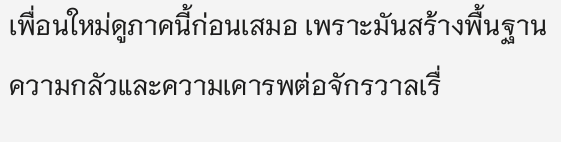เพื่อนใหม่ดูภาคนี้ก่อนเสมอ เพราะมันสร้างพื้นฐานความกลัวและความเคารพต่อจักรวาลเรื่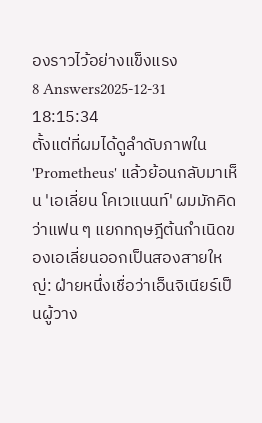องราวไว้อย่างแข็งแรง
8 Answers2025-12-31 18:15:34
ตั้งแต่ที่ผมได้ดูลำดับภาพใน 'Prometheus' แล้วย้อนกลับมาเห็น 'เอเลี่ยน โคเวแนนท์' ผมมักคิดว่าแฟน ๆ แยกทฤษฎีต้นกำเนิดของเอเลี่ยนออกเป็นสองสายใหญ่: ฝ่ายหนึ่งเชื่อว่าเอ็นจิเนียร์เป็นผู้วาง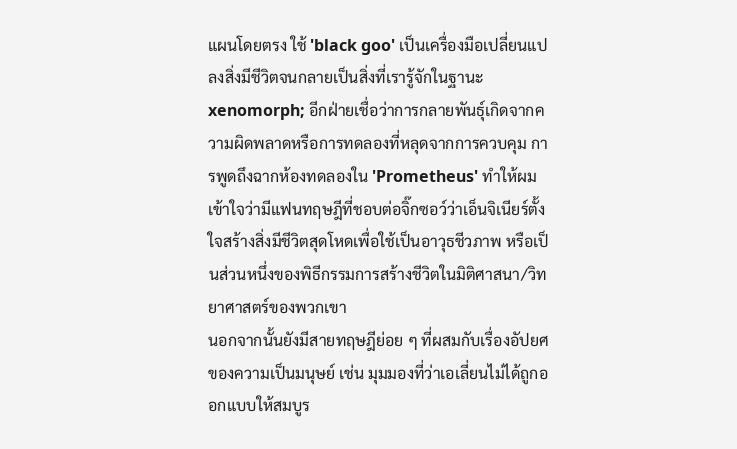แผนโดยตรง ใช้ 'black goo' เป็นเครื่องมือเปลี่ยนแปลงสิ่งมีชีวิตจนกลายเป็นสิ่งที่เรารู้จักในฐานะ xenomorph; อีกฝ่ายเชื่อว่าการกลายพันธุ์เกิดจากความผิดพลาดหรือการทดลองที่หลุดจากการควบคุม การพูดถึงฉากห้องทดลองใน 'Prometheus' ทำให้ผมเข้าใจว่ามีแฟนทฤษฎีที่ชอบต่อจิ๊กซอว์ว่าเอ็นจิเนียร์ตั้งใจสร้างสิ่งมีชีวิตสุดโหดเพื่อใช้เป็นอาวุธชีวภาพ หรือเป็นส่วนหนึ่งของพิธีกรรมการสร้างชีวิตในมิติศาสนา/วิทยาศาสตร์ของพวกเขา
นอกจากนั้นยังมีสายทฤษฎีย่อย ๆ ที่ผสมกับเรื่องอัปยศของความเป็นมนุษย์ เช่น มุมมองที่ว่าเอเลี่ยนไม่ได้ถูกออกแบบให้สมบูร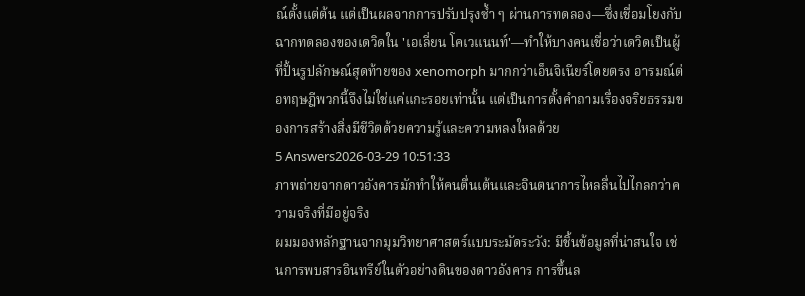ณ์ตั้งแต่ต้น แต่เป็นผลจากการปรับปรุงซ้ำ ๆ ผ่านการทดลอง—ซึ่งเชื่อมโยงกับฉากทดลองของเดวิดใน 'เอเลี่ยน โคเวแนนท์'—ทำให้บางคนเชื่อว่าเดวิดเป็นผู้ที่ปั้นรูปลักษณ์สุดท้ายของ xenomorph มากกว่าเอ็นจิเนียร์โดยตรง อารมณ์ต่อทฤษฎีพวกนี้จึงไม่ใช่แค่แกะรอยเท่านั้น แต่เป็นการตั้งคำถามเรื่องจริยธรรมของการสร้างสิ่งมีชีวิตด้วยความรู้และความหลงใหลด้วย
5 Answers2026-03-29 10:51:33
ภาพถ่ายจากดาวอังคารมักทำให้คนตื่นเต้นและจินตนาการไหลลื่นไปไกลกว่าความจริงที่มีอยู่จริง
ผมมองหลักฐานจากมุมวิทยาศาสตร์แบบระมัดระวัง: มีชิ้นข้อมูลที่น่าสนใจ เช่นการพบสารอินทรีย์ในตัวอย่างดินของดาวอังคาร การขึ้นล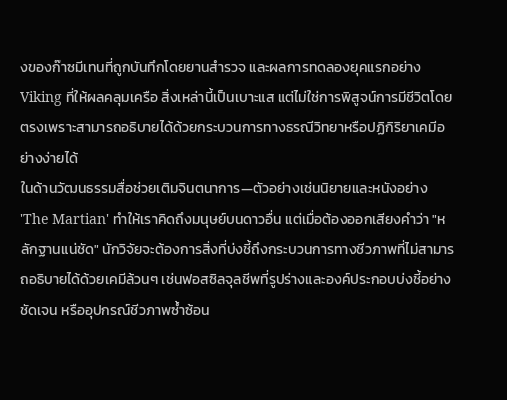งของก๊าซมีเทนที่ถูกบันทึกโดยยานสำรวจ และผลการทดลองยุคแรกอย่าง Viking ที่ให้ผลคลุมเครือ สิ่งเหล่านี้เป็นเบาะแส แต่ไม่ใช่การพิสูจน์การมีชีวิตโดยตรงเพราะสามารถอธิบายได้ด้วยกระบวนการทางธรณีวิทยาหรือปฏิกิริยาเคมีอย่างง่ายได้
ในด้านวัฒนธรรมสื่อช่วยเติมจินตนาการ—ตัวอย่างเช่นนิยายและหนังอย่าง 'The Martian' ทำให้เราคิดถึงมนุษย์บนดาวอื่น แต่เมื่อต้องออกเสียงคำว่า "หลักฐานแน่ชัด" นักวิจัยจะต้องการสิ่งที่บ่งชี้ถึงกระบวนการทางชีวภาพที่ไม่สามารถอธิบายได้ด้วยเคมีล้วนๆ เช่นฟอสซิลจุลชีพที่รูปร่างและองค์ประกอบบ่งชี้อย่างชัดเจน หรืออุปกรณ์ชีวภาพซ้ำซ้อน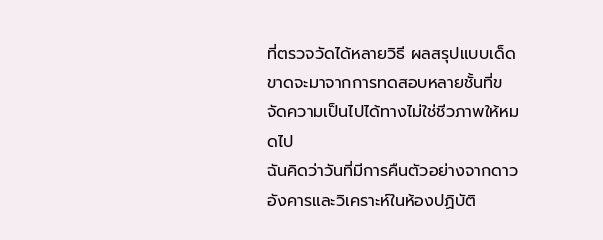ที่ตรวจวัดได้หลายวิธี ผลสรุปแบบเด็ดขาดจะมาจากการทดสอบหลายชั้นที่ขจัดความเป็นไปได้ทางไม่ใช่ชีวภาพให้หมดไป
ฉันคิดว่าวันที่มีการคืนตัวอย่างจากดาวอังคารและวิเคราะห์ในห้องปฏิบัติ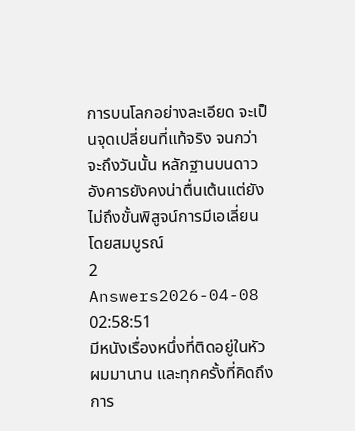การบนโลกอย่างละเอียด จะเป็นจุดเปลี่ยนที่แท้จริง จนกว่าจะถึงวันนั้น หลักฐานบนดาวอังคารยังคงน่าตื่นเต้นแต่ยังไม่ถึงขั้นพิสูจน์การมีเอเลี่ยนโดยสมบูรณ์
2 Answers2026-04-08 02:58:51
มีหนังเรื่องหนึ่งที่ติดอยู่ในหัวผมมานาน และทุกครั้งที่คิดถึงการ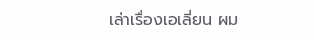เล่าเรื่องเอเลี่ยน ผม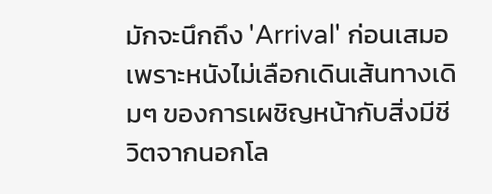มักจะนึกถึง 'Arrival' ก่อนเสมอ เพราะหนังไม่เลือกเดินเส้นทางเดิมๆ ของการเผชิญหน้ากับสิ่งมีชีวิตจากนอกโล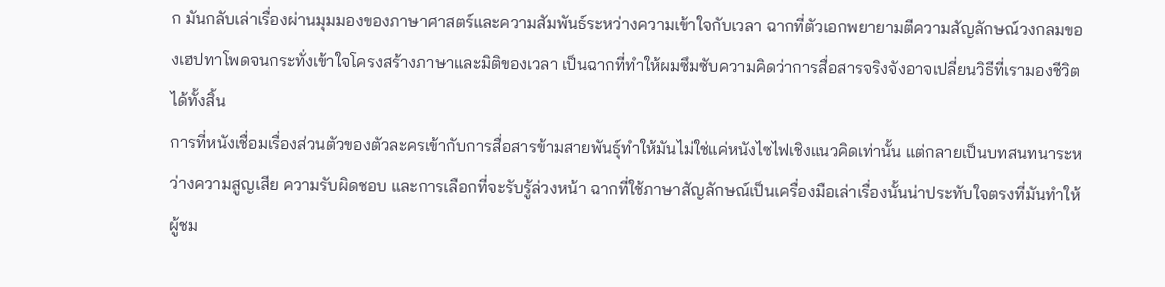ก มันกลับเล่าเรื่องผ่านมุมมองของภาษาศาสตร์และความสัมพันธ์ระหว่างความเข้าใจกับเวลา ฉากที่ตัวเอกพยายามตีความสัญลักษณ์วงกลมของเฮปทาโพดจนกระทั่งเข้าใจโครงสร้างภาษาและมิติของเวลา เป็นฉากที่ทำให้ผมซึมซับความคิดว่าการสื่อสารจริงจังอาจเปลี่ยนวิธีที่เรามองชีวิตได้ทั้งสิ้น
การที่หนังเชื่อมเรื่องส่วนตัวของตัวละครเข้ากับการสื่อสารข้ามสายพันธุ์ทำให้มันไม่ใช่แค่หนังไซไฟเชิงแนวคิดเท่านั้น แต่กลายเป็นบทสนทนาระหว่างความสูญเสีย ความรับผิดชอบ และการเลือกที่จะรับรู้ล่วงหน้า ฉากที่ใช้ภาษาสัญลักษณ์เป็นเครื่องมือเล่าเรื่องนั้นน่าประทับใจตรงที่มันทำให้ผู้ชม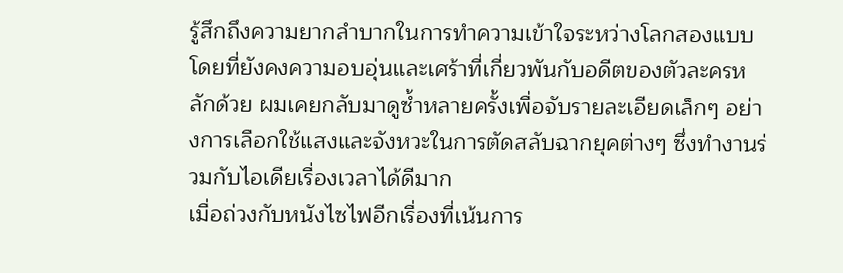รู้สึกถึงความยากลำบากในการทำความเข้าใจระหว่างโลกสองแบบ โดยที่ยังคงความอบอุ่นและเศร้าที่เกี่ยวพันกับอดีตของตัวละครหลักด้วย ผมเคยกลับมาดูซ้ำหลายครั้งเพื่อจับรายละเอียดเล็กๆ อย่างการเลือกใช้แสงและจังหวะในการตัดสลับฉากยุคต่างๆ ซึ่งทำงานร่วมกับไอเดียเรื่องเวลาได้ดีมาก
เมื่อถ่วงกับหนังไซไฟอีกเรื่องที่เน้นการ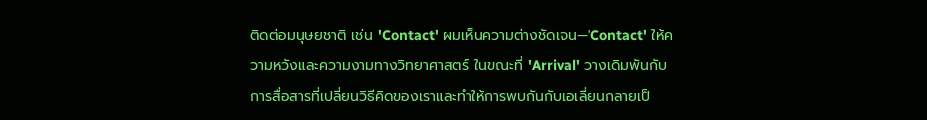ติดต่อมนุษยชาติ เช่น 'Contact' ผมเห็นความต่างชัดเจน—'Contact' ให้ความหวังและความงามทางวิทยาศาสตร์ ในขณะที่ 'Arrival' วางเดิมพันกับการสื่อสารที่เปลี่ยนวิธีคิดของเราและทำให้การพบกันกับเอเลี่ยนกลายเป็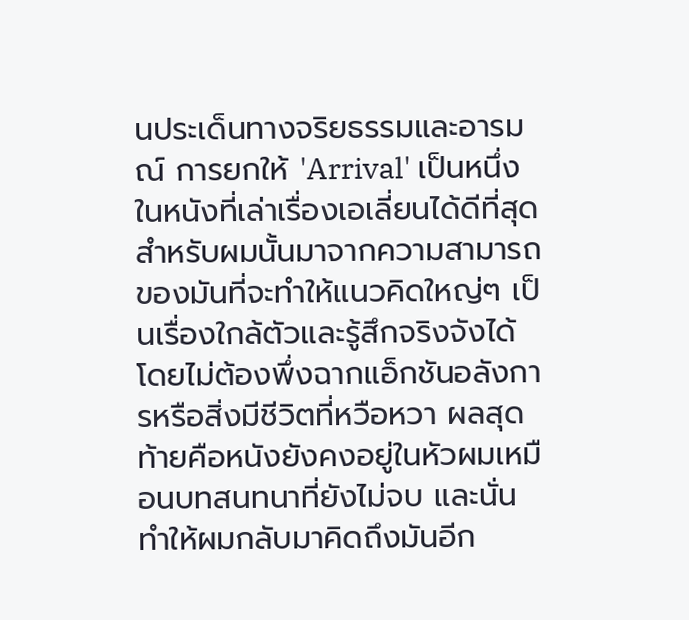นประเด็นทางจริยธรรมและอารมณ์ การยกให้ 'Arrival' เป็นหนึ่งในหนังที่เล่าเรื่องเอเลี่ยนได้ดีที่สุดสำหรับผมนั้นมาจากความสามารถของมันที่จะทำให้แนวคิดใหญ่ๆ เป็นเรื่องใกล้ตัวและรู้สึกจริงจังได้ โดยไม่ต้องพึ่งฉากแอ็กชันอลังการหรือสิ่งมีชีวิตที่หวือหวา ผลสุดท้ายคือหนังยังคงอยู่ในหัวผมเหมือนบทสนทนาที่ยังไม่จบ และนั่นทำให้ผมกลับมาคิดถึงมันอีก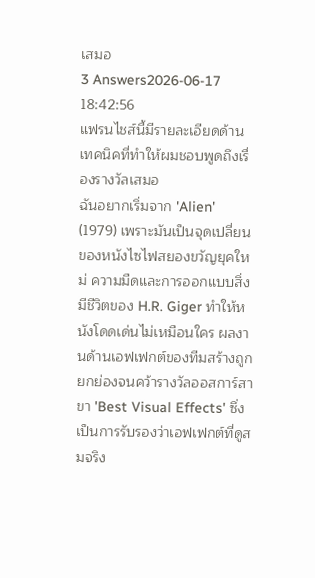เสมอ
3 Answers2026-06-17 18:42:56
แฟรนไชส์นี้มีรายละเอียดด้านเทคนิคที่ทำให้ผมชอบพูดถึงเรื่องรางวัลเสมอ
ฉันอยากเริ่มจาก 'Alien' (1979) เพราะมันเป็นจุดเปลี่ยนของหนังไซไฟสยองขวัญยุคใหม่ ความมืดและการออกแบบสิ่งมีชีวิตของ H.R. Giger ทำให้หนังโดดเด่นไม่เหมือนใคร ผลงานด้านเอฟเฟกต์ของทีมสร้างถูกยกย่องจนคว้ารางวัลออสการ์สาขา 'Best Visual Effects' ซึ่งเป็นการรับรองว่าเอฟเฟกต์ที่ดูสมจริง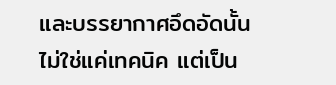และบรรยากาศอึดอัดนั้นไม่ใช่แค่เทคนิค แต่เป็น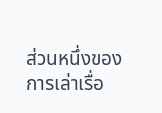ส่วนหนึ่งของการเล่าเรื่อ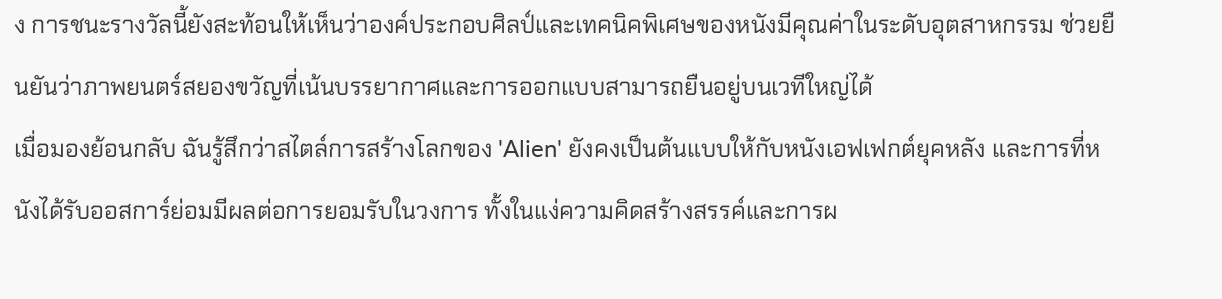ง การชนะรางวัลนี้ยังสะท้อนให้เห็นว่าองค์ประกอบศิลป์และเทคนิคพิเศษของหนังมีคุณค่าในระดับอุตสาหกรรม ช่วยยืนยันว่าภาพยนตร์สยองขวัญที่เน้นบรรยากาศและการออกแบบสามารถยืนอยู่บนเวทีใหญ่ได้
เมื่อมองย้อนกลับ ฉันรู้สึกว่าสไตล์การสร้างโลกของ 'Alien' ยังคงเป็นต้นแบบให้กับหนังเอฟเฟกต์ยุคหลัง และการที่หนังได้รับออสการ์ย่อมมีผลต่อการยอมรับในวงการ ทั้งในแง่ความคิดสร้างสรรค์และการผ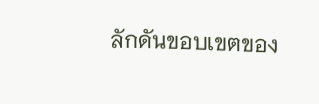ลักดันขอบเขตของ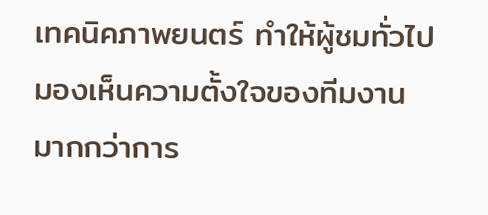เทคนิคภาพยนตร์ ทำให้ผู้ชมทั่วไปมองเห็นความตั้งใจของทีมงานมากกว่าการ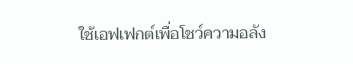ใช้เอฟเฟกต์เพื่อโชว์ความอลัง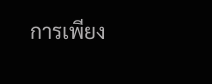การเพียง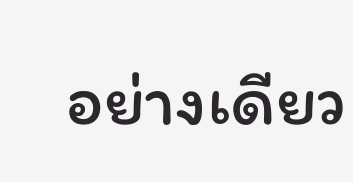อย่างเดียว